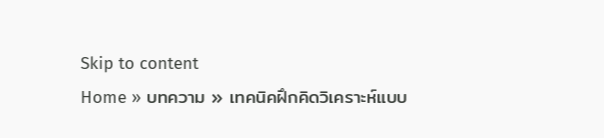Skip to content
Home » บทความ » เทคนิคฝึกคิดวิเคราะห์แบบ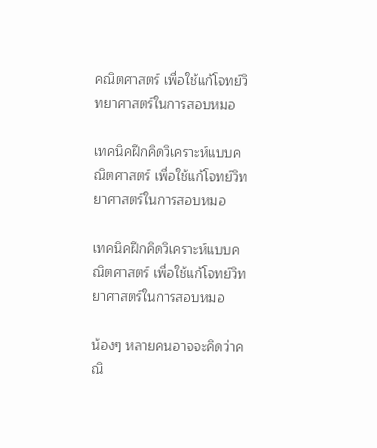คณิตศาสตร์ เพื่อใช้แก้โจทย์วิทยาศาสตร์ในการสอบหมอ

เทคนิคฝึกคิดวิเคราะห์แบบคณิตศาสตร์ เพื่อใช้แก้โจทย์วิทยาศาสตร์ในการสอบหมอ

เทคนิคฝึกคิดวิเคราะห์แบบคณิตศาสตร์ เพื่อใช้แก้โจทย์วิทยาศาสตร์ในการสอบหมอ

น้องๆ หลายคนอาจจะคิดว่าคณิ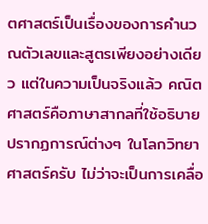ตศาสตร์เป็นเรื่องของการคำนวณตัวเลขและสูตรเพียงอย่างเดียว แต่ในความเป็นจริงแล้ว คณิตศาสตร์คือภาษาสากลที่ใช้อธิบายปรากฏการณ์ต่างๆ ในโลกวิทยาศาสตร์ครับ ไม่ว่าจะเป็นการเคลื่อ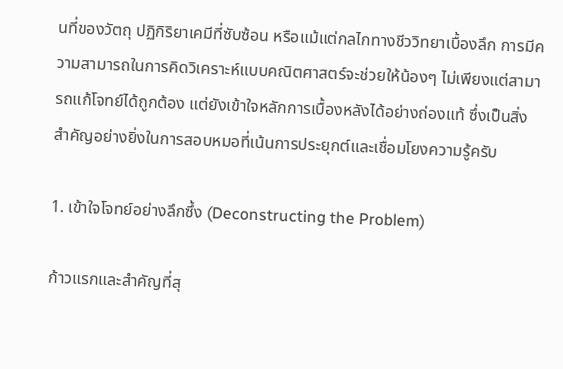นที่ของวัตถุ ปฏิกิริยาเคมีที่ซับซ้อน หรือแม้แต่กลไกทางชีววิทยาเบื้องลึก การมีความสามารถในการคิดวิเคราะห์แบบคณิตศาสตร์จะช่วยให้น้องๆ ไม่เพียงแต่สามารถแก้โจทย์ได้ถูกต้อง แต่ยังเข้าใจหลักการเบื้องหลังได้อย่างถ่องแท้ ซึ่งเป็นสิ่งสำคัญอย่างยิ่งในการสอบหมอที่เน้นการประยุกต์และเชื่อมโยงความรู้ครับ

1. เข้าใจโจทย์อย่างลึกซึ้ง (Deconstructing the Problem)

ก้าวแรกและสำคัญที่สุ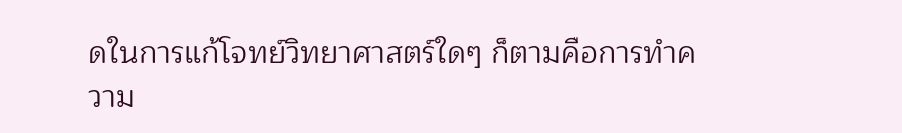ดในการแก้โจทย์วิทยาศาสตร์ใดๆ ก็ตามคือการทำความ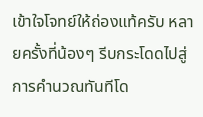เข้าใจโจทย์ให้ถ่องแท้ครับ หลายครั้งที่น้องๆ รีบกระโดดไปสู่การคำนวณทันทีโด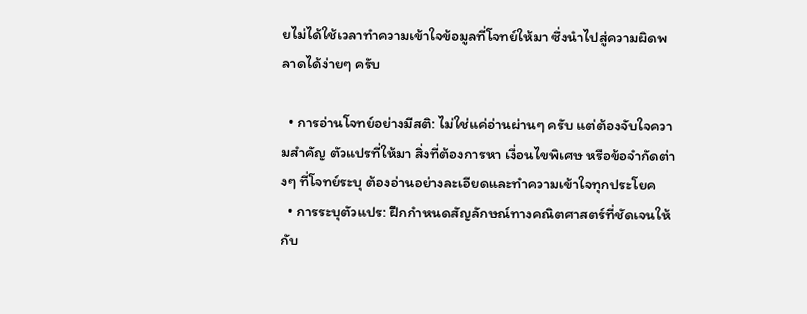ยไม่ได้ใช้เวลาทำความเข้าใจข้อมูลที่โจทย์ให้มา ซึ่งนำไปสู่ความผิดพลาดได้ง่ายๆ ครับ

  • การอ่านโจทย์อย่างมีสติ: ไม่ใช่แค่อ่านผ่านๆ ครับ แต่ต้องจับใจความสำคัญ ตัวแปรที่ให้มา สิ่งที่ต้องการหา เงื่อนไขพิเศษ หรือข้อจำกัดต่างๆ ที่โจทย์ระบุ ต้องอ่านอย่างละเอียดและทำความเข้าใจทุกประโยค
  • การระบุตัวแปร: ฝึกกำหนดสัญลักษณ์ทางคณิตศาสตร์ที่ชัดเจนให้กับ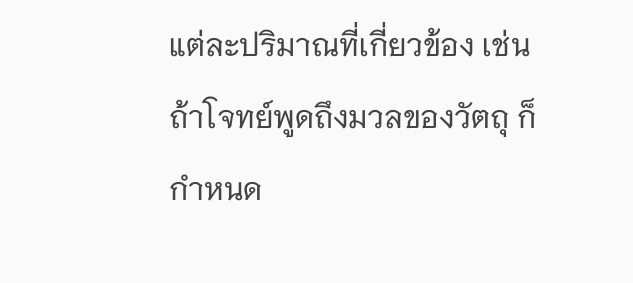แต่ละปริมาณที่เกี่ยวข้อง เช่น ถ้าโจทย์พูดถึงมวลของวัตถุ ก็กำหนด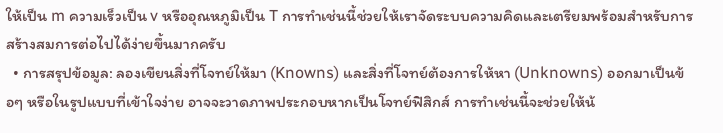ให้เป็น m ความเร็วเป็น v หรืออุณหภูมิเป็น T การทำเช่นนี้ช่วยให้เราจัดระบบความคิดและเตรียมพร้อมสำหรับการสร้างสมการต่อไปได้ง่ายขึ้นมากครับ
  • การสรุปข้อมูล: ลองเขียนสิ่งที่โจทย์ให้มา (Knowns) และสิ่งที่โจทย์ต้องการให้หา (Unknowns) ออกมาเป็นข้อๆ หรือในรูปแบบที่เข้าใจง่าย อาจจะวาดภาพประกอบหากเป็นโจทย์ฟิสิกส์ การทำเช่นนี้จะช่วยให้น้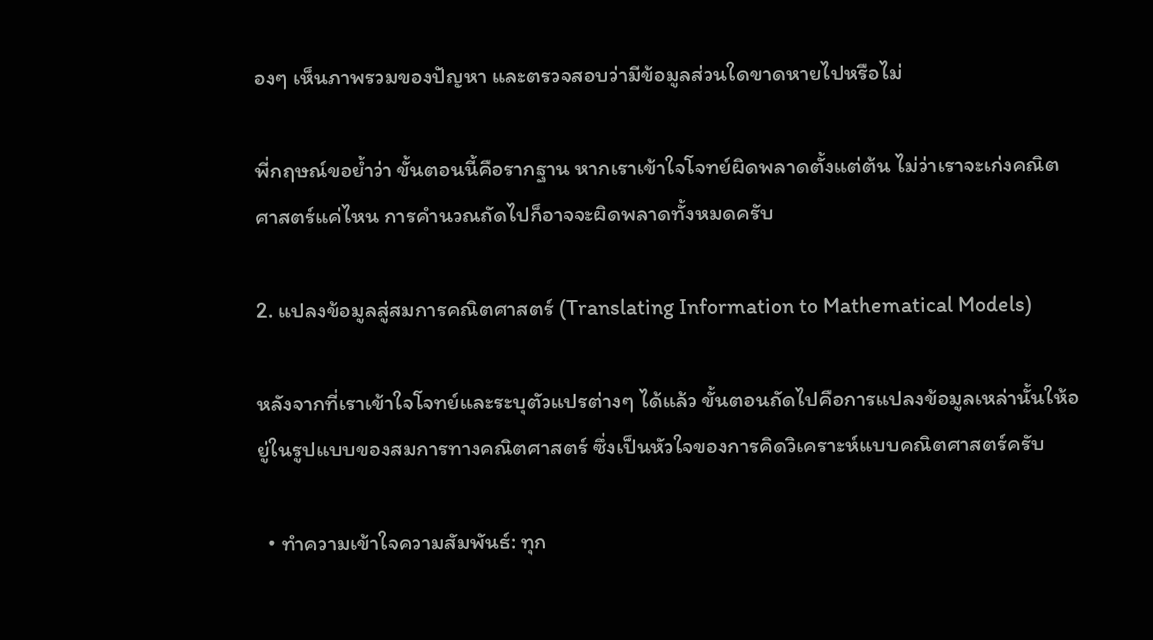องๆ เห็นภาพรวมของปัญหา และตรวจสอบว่ามีข้อมูลส่วนใดขาดหายไปหรือไม่

พี่กฤษณ์ขอย้ำว่า ขั้นตอนนี้คือรากฐาน หากเราเข้าใจโจทย์ผิดพลาดตั้งแต่ต้น ไม่ว่าเราจะเก่งคณิตศาสตร์แค่ไหน การคำนวณถัดไปก็อาจจะผิดพลาดทั้งหมดครับ

2. แปลงข้อมูลสู่สมการคณิตศาสตร์ (Translating Information to Mathematical Models)

หลังจากที่เราเข้าใจโจทย์และระบุตัวแปรต่างๆ ได้แล้ว ขั้นตอนถัดไปคือการแปลงข้อมูลเหล่านั้นให้อยู่ในรูปแบบของสมการทางคณิตศาสตร์ ซึ่งเป็นหัวใจของการคิดวิเคราะห์แบบคณิตศาสตร์ครับ

  • ทำความเข้าใจความสัมพันธ์: ทุก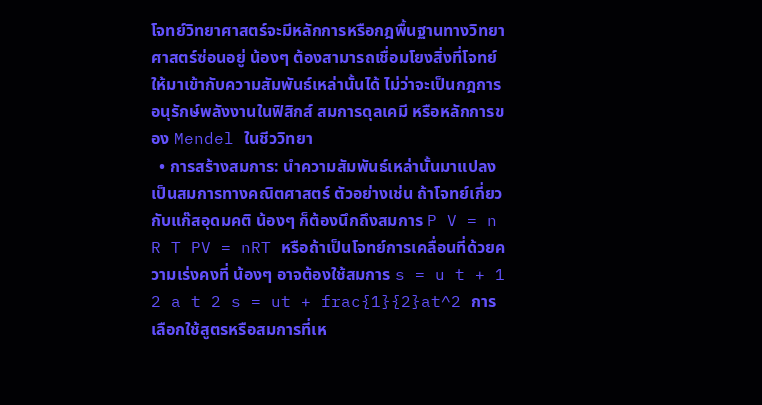โจทย์วิทยาศาสตร์จะมีหลักการหรือกฎพื้นฐานทางวิทยาศาสตร์ซ่อนอยู่ น้องๆ ต้องสามารถเชื่อมโยงสิ่งที่โจทย์ให้มาเข้ากับความสัมพันธ์เหล่านั้นได้ ไม่ว่าจะเป็นกฎการอนุรักษ์พลังงานในฟิสิกส์ สมการดุลเคมี หรือหลักการของ Mendel ในชีววิทยา
  • การสร้างสมการ: นำความสัมพันธ์เหล่านั้นมาแปลงเป็นสมการทางคณิตศาสตร์ ตัวอย่างเช่น ถ้าโจทย์เกี่ยวกับแก๊สอุดมคติ น้องๆ ก็ต้องนึกถึงสมการ P V = n R T PV = nRT หรือถ้าเป็นโจทย์การเคลื่อนที่ด้วยความเร่งคงที่ น้องๆ อาจต้องใช้สมการ s = u t + 1 2 a t 2 s = ut + frac{1}{2}at^2 การเลือกใช้สูตรหรือสมการที่เห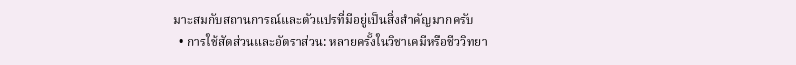มาะสมกับสถานการณ์และตัวแปรที่มีอยู่เป็นสิ่งสำคัญมากครับ
  • การใช้สัดส่วนและอัตราส่วน: หลายครั้งในวิชาเคมีหรือชีววิทยา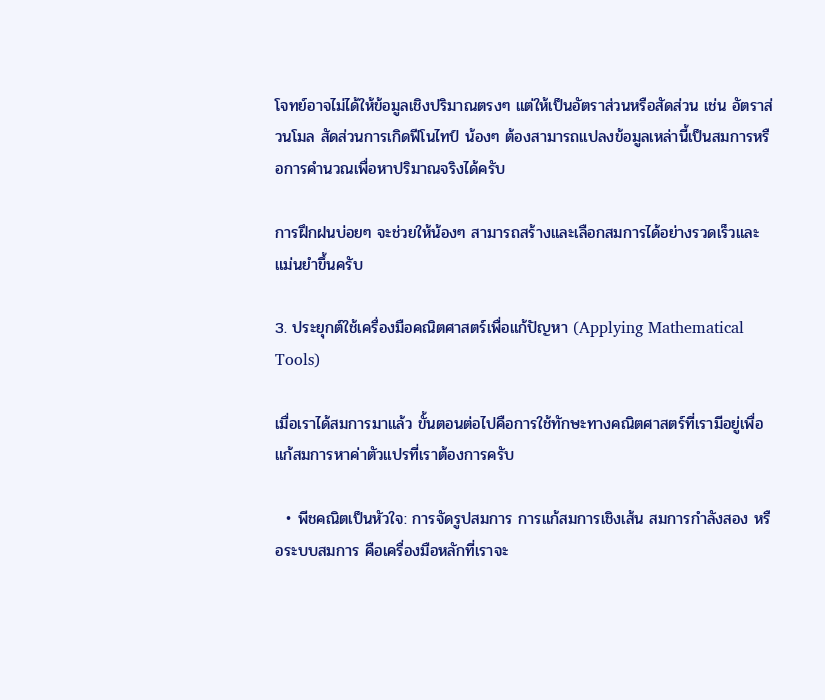โจทย์อาจไม่ได้ให้ข้อมูลเชิงปริมาณตรงๆ แต่ให้เป็นอัตราส่วนหรือสัดส่วน เช่น อัตราส่วนโมล สัดส่วนการเกิดฟีโนไทป์ น้องๆ ต้องสามารถแปลงข้อมูลเหล่านี้เป็นสมการหรือการคำนวณเพื่อหาปริมาณจริงได้ครับ

การฝึกฝนบ่อยๆ จะช่วยให้น้องๆ สามารถสร้างและเลือกสมการได้อย่างรวดเร็วและแม่นยำขึ้นครับ

3. ประยุกต์ใช้เครื่องมือคณิตศาสตร์เพื่อแก้ปัญหา (Applying Mathematical Tools)

เมื่อเราได้สมการมาแล้ว ขั้นตอนต่อไปคือการใช้ทักษะทางคณิตศาสตร์ที่เรามีอยู่เพื่อแก้สมการหาค่าตัวแปรที่เราต้องการครับ

  • พีชคณิตเป็นหัวใจ: การจัดรูปสมการ การแก้สมการเชิงเส้น สมการกำลังสอง หรือระบบสมการ คือเครื่องมือหลักที่เราจะ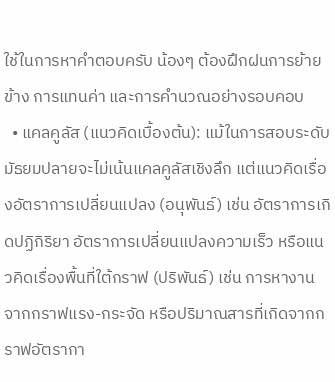ใช้ในการหาคำตอบครับ น้องๆ ต้องฝึกฝนการย้ายข้าง การแทนค่า และการคำนวณอย่างรอบคอบ
  • แคลคูลัส (แนวคิดเบื้องต้น): แม้ในการสอบระดับมัธยมปลายจะไม่เน้นแคลคูลัสเชิงลึก แต่แนวคิดเรื่องอัตราการเปลี่ยนแปลง (อนุพันธ์) เช่น อัตราการเกิดปฏิกิริยา อัตราการเปลี่ยนแปลงความเร็ว หรือแนวคิดเรื่องพื้นที่ใต้กราฟ (ปริพันธ์) เช่น การหางานจากกราฟแรง-กระจัด หรือปริมาณสารที่เกิดจากกราฟอัตรากา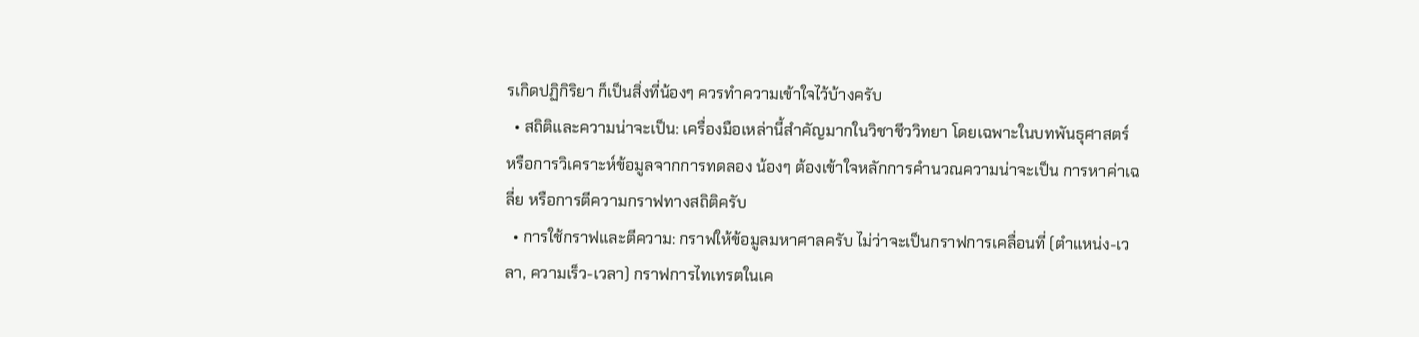รเกิดปฏิกิริยา ก็เป็นสิ่งที่น้องๆ ควรทำความเข้าใจไว้บ้างครับ
  • สถิติและความน่าจะเป็น: เครื่องมือเหล่านี้สำคัญมากในวิชาชีววิทยา โดยเฉพาะในบทพันธุศาสตร์ หรือการวิเคราะห์ข้อมูลจากการทดลอง น้องๆ ต้องเข้าใจหลักการคำนวณความน่าจะเป็น การหาค่าเฉลี่ย หรือการตีความกราฟทางสถิติครับ
  • การใช้กราฟและตีความ: กราฟให้ข้อมูลมหาศาลครับ ไม่ว่าจะเป็นกราฟการเคลื่อนที่ (ตำแหน่ง-เวลา, ความเร็ว-เวลา) กราฟการไทเทรตในเค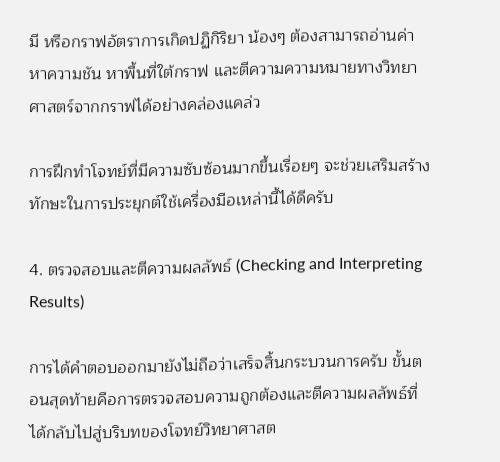มี หรือกราฟอัตราการเกิดปฏิกิริยา น้องๆ ต้องสามารถอ่านค่า หาความชัน หาพื้นที่ใต้กราฟ และตีความความหมายทางวิทยาศาสตร์จากกราฟได้อย่างคล่องแคล่ว

การฝึกทำโจทย์ที่มีความซับซ้อนมากขึ้นเรื่อยๆ จะช่วยเสริมสร้างทักษะในการประยุกต์ใช้เครื่องมือเหล่านี้ได้ดีครับ

4. ตรวจสอบและตีความผลลัพธ์ (Checking and Interpreting Results)

การได้คำตอบออกมายังไม่ถือว่าเสร็จสิ้นกระบวนการครับ ขั้นตอนสุดท้ายคือการตรวจสอบความถูกต้องและตีความผลลัพธ์ที่ได้กลับไปสู่บริบทของโจทย์วิทยาศาสต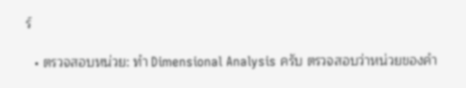ร์

  • ตรวจสอบหน่วย: ทำ Dimensional Analysis ครับ ตรวจสอบว่าหน่วยของคำ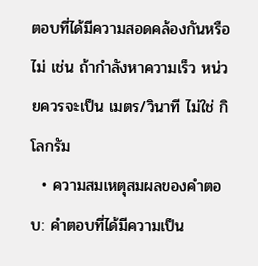ตอบที่ได้มีความสอดคล้องกันหรือไม่ เช่น ถ้ากำลังหาความเร็ว หน่วยควรจะเป็น เมตร/วินาที ไม่ใช่ กิโลกรัม
  • ความสมเหตุสมผลของคำตอบ: คำตอบที่ได้มีความเป็น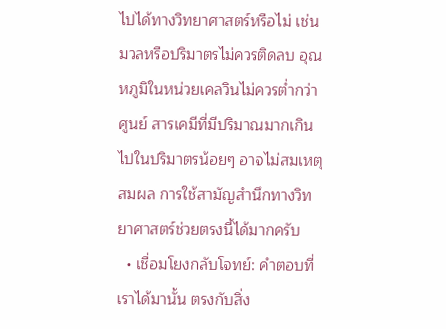ไปได้ทางวิทยาศาสตร์หรือไม่ เช่น มวลหรือปริมาตรไม่ควรติดลบ อุณหภูมิในหน่วยเคลวินไม่ควรต่ำกว่าศูนย์ สารเคมีที่มีปริมาณมากเกินไปในปริมาตรน้อยๆ อาจไม่สมเหตุสมผล การใช้สามัญสำนึกทางวิทยาศาสตร์ช่วยตรงนี้ได้มากครับ
  • เชื่อมโยงกลับโจทย์: คำตอบที่เราได้มานั้น ตรงกับสิ่ง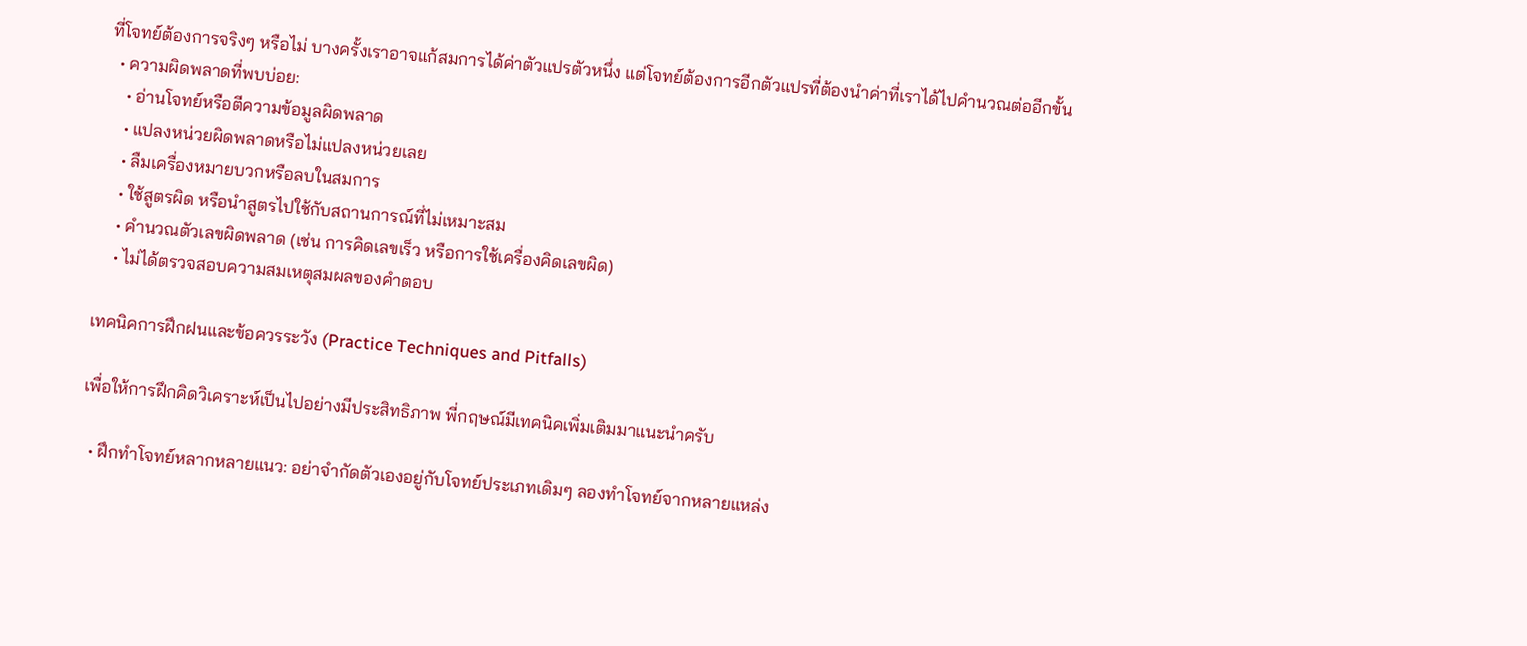ที่โจทย์ต้องการจริงๆ หรือไม่ บางครั้งเราอาจแก้สมการได้ค่าตัวแปรตัวหนึ่ง แต่โจทย์ต้องการอีกตัวแปรที่ต้องนำค่าที่เราได้ไปคำนวณต่ออีกขั้น
  • ความผิดพลาดที่พบบ่อย:
    • อ่านโจทย์หรือตีความข้อมูลผิดพลาด
    • แปลงหน่วยผิดพลาดหรือไม่แปลงหน่วยเลย
    • ลืมเครื่องหมายบวกหรือลบในสมการ
    • ใช้สูตรผิด หรือนำสูตรไปใช้กับสถานการณ์ที่ไม่เหมาะสม
    • คำนวณตัวเลขผิดพลาด (เช่น การคิดเลขเร็ว หรือการใช้เครื่องคิดเลขผิด)
    • ไม่ได้ตรวจสอบความสมเหตุสมผลของคำตอบ

เทคนิคการฝึกฝนและข้อควรระวัง (Practice Techniques and Pitfalls)

เพื่อให้การฝึกคิดวิเคราะห์เป็นไปอย่างมีประสิทธิภาพ พี่กฤษณ์มีเทคนิคเพิ่มเติมมาแนะนำครับ

  • ฝึกทำโจทย์หลากหลายแนว: อย่าจำกัดตัวเองอยู่กับโจทย์ประเภทเดิมๆ ลองทำโจทย์จากหลายแหล่ง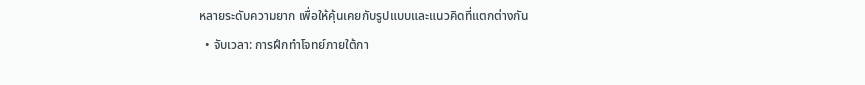หลายระดับความยาก เพื่อให้คุ้นเคยกับรูปแบบและแนวคิดที่แตกต่างกัน
  • จับเวลา: การฝึกทำโจทย์ภายใต้กา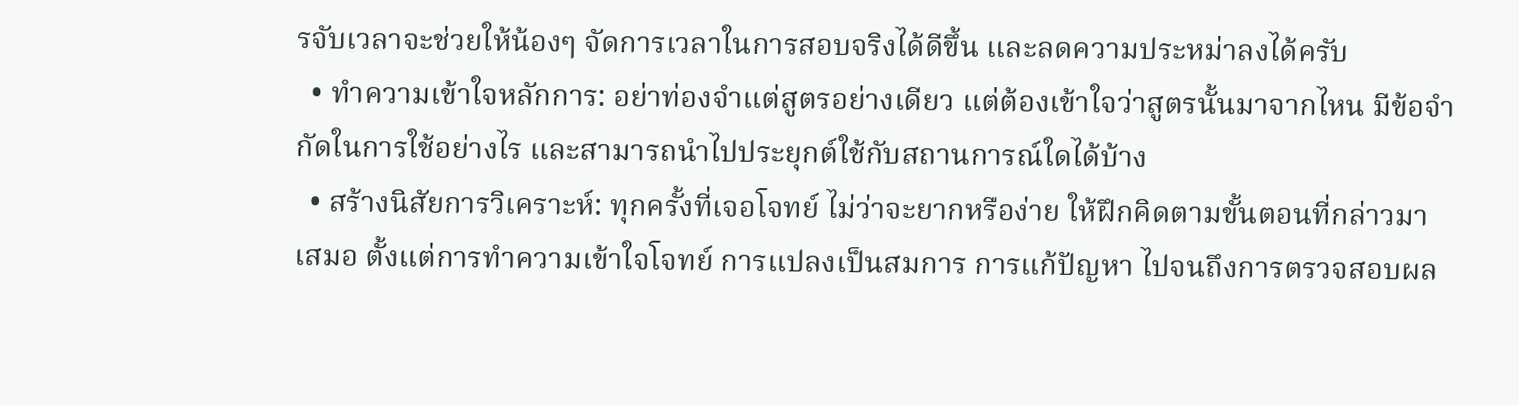รจับเวลาจะช่วยให้น้องๆ จัดการเวลาในการสอบจริงได้ดีขึ้น และลดความประหม่าลงได้ครับ
  • ทำความเข้าใจหลักการ: อย่าท่องจำแต่สูตรอย่างเดียว แต่ต้องเข้าใจว่าสูตรนั้นมาจากไหน มีข้อจำกัดในการใช้อย่างไร และสามารถนำไปประยุกต์ใช้กับสถานการณ์ใดได้บ้าง
  • สร้างนิสัยการวิเคราะห์: ทุกครั้งที่เจอโจทย์ ไม่ว่าจะยากหรือง่าย ให้ฝึกคิดตามขั้นตอนที่กล่าวมาเสมอ ตั้งแต่การทำความเข้าใจโจทย์ การแปลงเป็นสมการ การแก้ปัญหา ไปจนถึงการตรวจสอบผล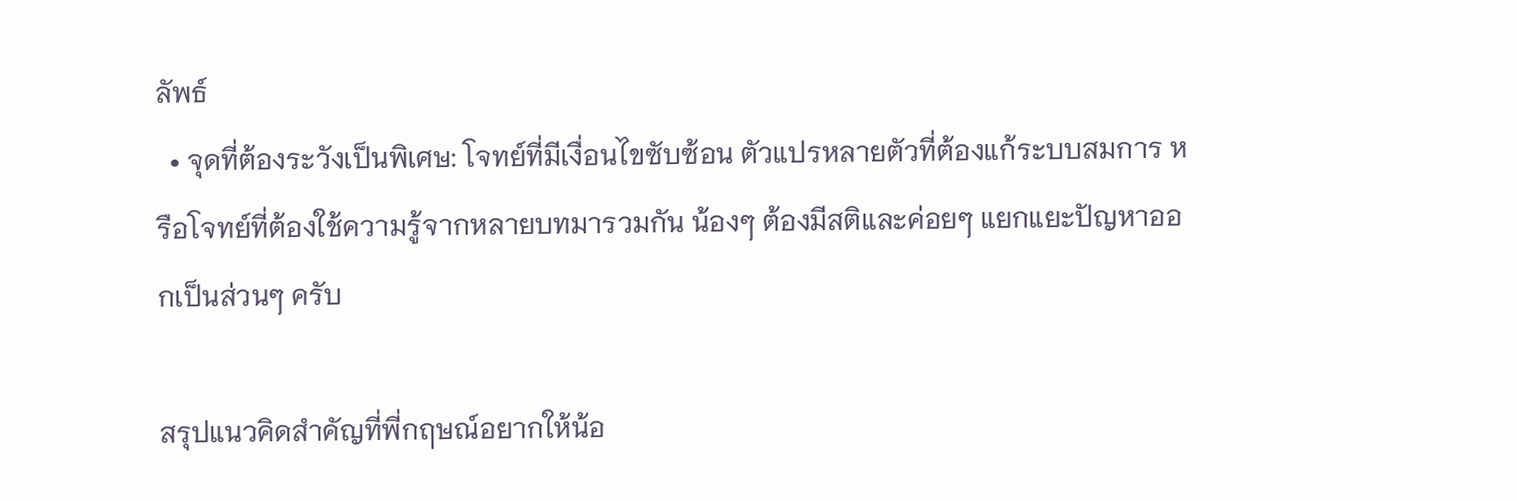ลัพธ์
  • จุดที่ต้องระวังเป็นพิเศษ: โจทย์ที่มีเงื่อนไขซับซ้อน ตัวแปรหลายตัวที่ต้องแก้ระบบสมการ หรือโจทย์ที่ต้องใช้ความรู้จากหลายบทมารวมกัน น้องๆ ต้องมีสติและค่อยๆ แยกแยะปัญหาออกเป็นส่วนๆ ครับ

สรุปแนวคิดสำคัญที่พี่กฤษณ์อยากให้น้อ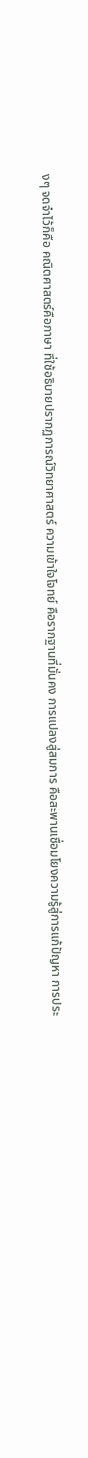งๆ จดจำไว้ก็คือ คณิตศาสตร์คือภาษา ที่ใช้อธิบายปรากฏการณ์วิทยาศาสตร์ ความเข้าใจโจทย์ คือรากฐานที่มั่นคง การแปลงสู่สมการ คือสะพานเชื่อมโยงความรู้สู่การแก้ปัญหา การประ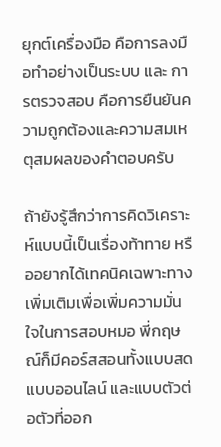ยุกต์เครื่องมือ คือการลงมือทำอย่างเป็นระบบ และ การตรวจสอบ คือการยืนยันความถูกต้องและความสมเหตุสมผลของคำตอบครับ

ถ้ายังรู้สึกว่าการคิดวิเคราะห์แบบนี้เป็นเรื่องท้าทาย หรืออยากได้เทคนิคเฉพาะทางเพิ่มเติมเพื่อเพิ่มความมั่นใจในการสอบหมอ พี่กฤษณ์ก็มีคอร์สสอนทั้งแบบสด แบบออนไลน์ และแบบตัวต่อตัวที่ออก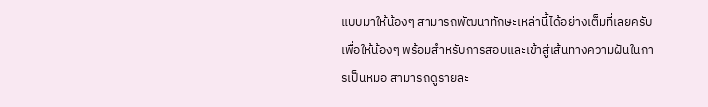แบบมาให้น้องๆ สามารถพัฒนาทักษะเหล่านี้ได้อย่างเต็มที่เลยครับ เพื่อให้น้องๆ พร้อมสำหรับการสอบและเข้าสู่เส้นทางความฝันในการเป็นหมอ สามารถดูรายละ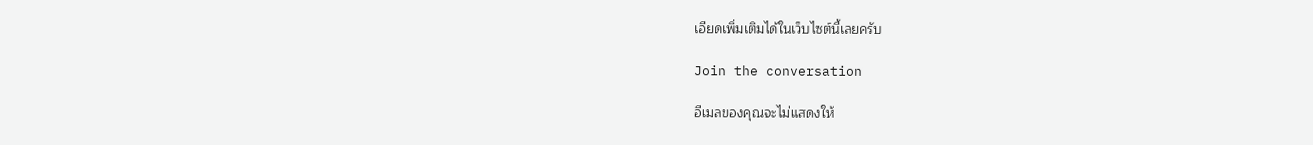เอียดเพิ่มเติมได้ในเว็บไซต์นี้เลยครับ

Join the conversation

อีเมลของคุณจะไม่แสดงให้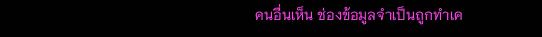คนอื่นเห็น ช่องข้อมูลจำเป็นถูกทำเค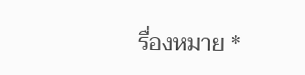รื่องหมาย *